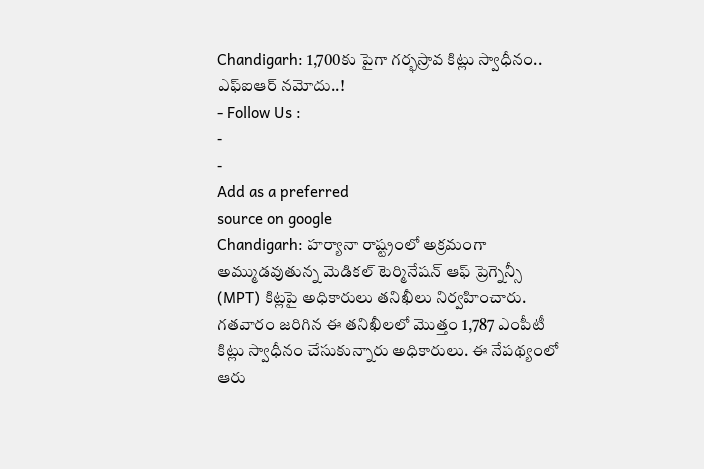Chandigarh: 1,700కు పైగా గర్భస్రావ కిట్లు స్వాధీనం.. ఎఫ్ఐఆర్ నమోదు..!
- Follow Us :
-
-
Add as a preferred
source on google
Chandigarh: హర్యానా రాష్ట్రంలో అక్రమంగా అమ్ముడవుతున్న మెడికల్ టెర్మినేషన్ ఆఫ్ ప్రెగ్నెన్సీ (MPT) కిట్లపై అధికారులు తనిఖీలు నిర్వహించారు. గతవారం జరిగిన ఈ తనిఖీలలో మొత్తం 1,787 ఎంపీటీ కిట్లు స్వాధీనం చేసుకున్నారు అధికారులు. ఈ నేపథ్యంలో ఆరు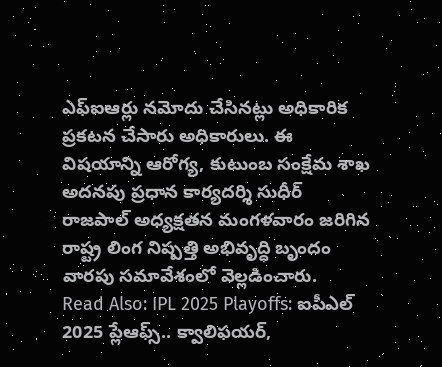ఎఫ్ఐఆర్లు నమోదు చేసినట్లు అధికారిక ప్రకటన చేసారు అధికారులు. ఈ విషయాన్ని ఆరోగ్య, కుటుంబ సంక్షేమ శాఖ అదనపు ప్రధాన కార్యదర్శి సుధీర్ రాజపాల్ అధ్యక్షతన మంగళవారం జరిగిన రాష్ట్ర లింగ నిష్పత్తి అభివృద్ధి బృందం వారపు సమావేశంలో వెల్లడించారు.
Read Also: IPL 2025 Playoffs: ఐపీఎల్ 2025 ప్లేఆఫ్స్.. క్వాలిఫయర్,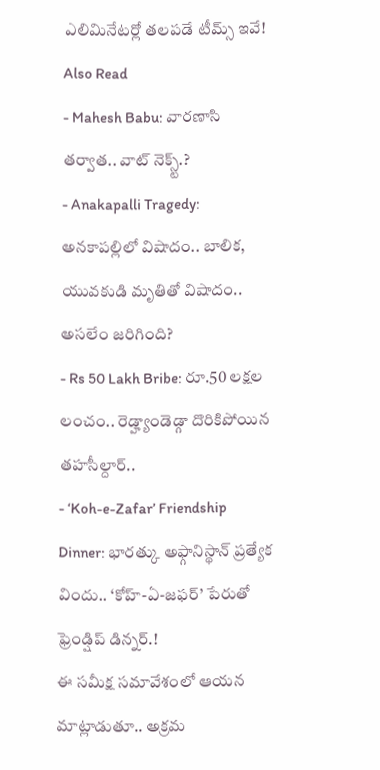ఎలిమినేటర్లో తలపడే టీమ్స్ ఇవే!
Also Read
- Mahesh Babu: వారణాసి తర్వాత.. వాట్ నెక్స్ట్.?
- Anakapalli Tragedy: అనకాపల్లిలో విషాదం.. బాలిక, యువకుడి మృతితో విషాదం.. అసలేం జరిగింది?
- Rs 50 Lakh Bribe: రూ.50 లక్షల లంచం.. రెడ్హ్యాండెడ్గా దొరికిపోయిన తహసీల్దార్..
- ‘Koh-e-Zafar’ Friendship Dinner: భారత్కు అఫ్గానిస్థాన్ ప్రత్యేక విందు.. ‘కోహ్-ఏ-జఫర్’ పేరుతో ఫ్రెండ్షిప్ డిన్నర్.!
ఈ సమీక్ష సమావేశంలో ఆయన మాట్లాడుతూ.. అక్రమ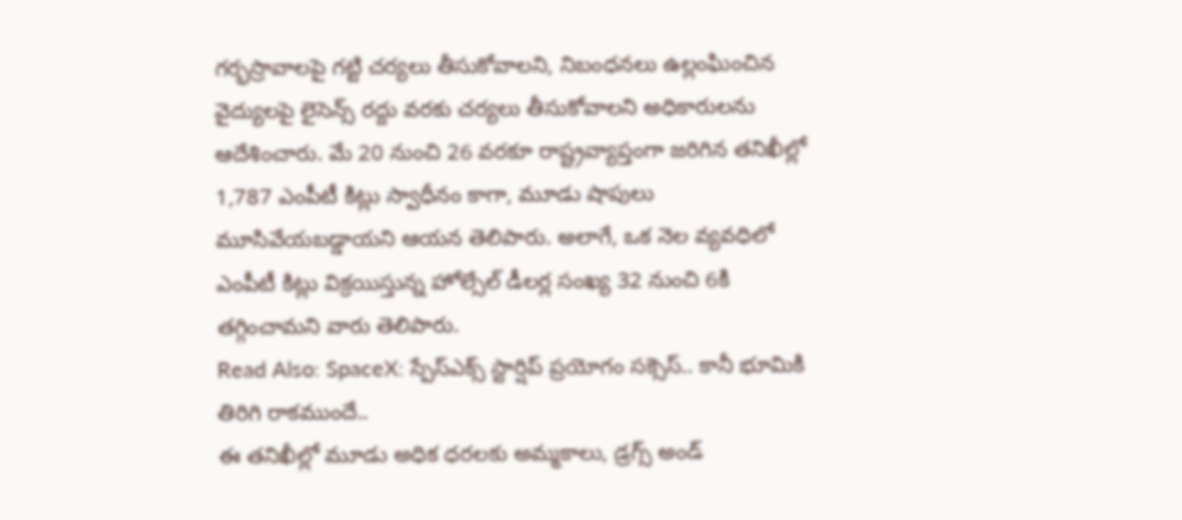గర్భస్రావాలపై గట్టి చర్యలు తీసుకోవాలని, నిబంధనలు ఉల్లంఘించిన వైద్యులపై లైసెన్స్ రద్దు వరకు చర్యలు తీసుకోవాలని అధికారులను ఆదేశించారు. మే 20 నుంచి 26 వరకూ రాష్ట్రవ్యాప్తంగా జరిగిన తనిఖీల్లో 1,787 ఎంపీటీ కిట్లు స్వాధీనం కాగా, మూడు షాపులు మూసివేయబడ్డాయని ఆయన తెలిపారు. అలాగే, ఒక నెల వ్యవధిలో ఎంపీటీ కిట్లు విక్రయిస్తున్న హోల్సేల్ డీలర్ల సంఖ్య 32 నుంచి 6కి తగ్గించామని వారు తెలిపారు.
Read Also: SpaceX: స్పేస్ఎక్స్ స్టార్షిప్ ప్రయోగం సక్సెస్.. కానీ భూమికి తిరిగి రాకముందే..
ఈ తనిఖీల్లో మూడు అధిక ధరలకు అమ్మకాలు, డ్రగ్స్ అండ్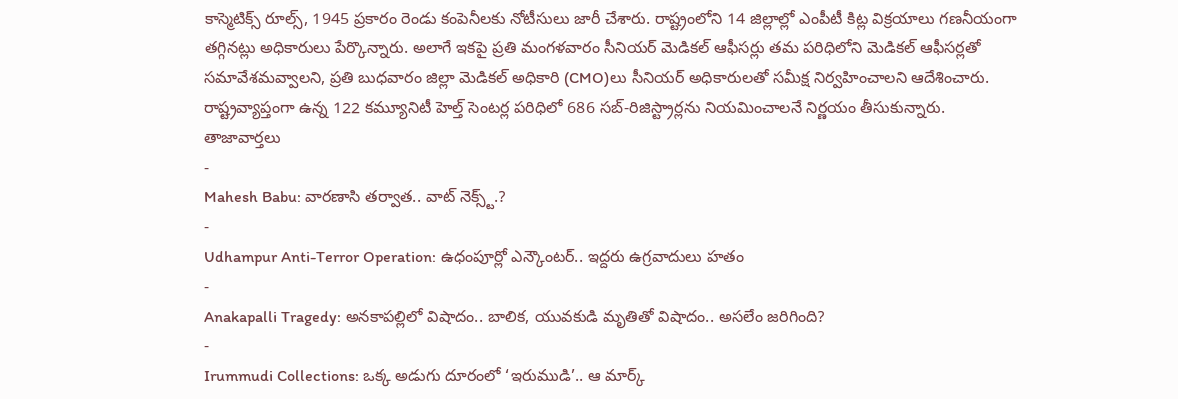కాస్మెటిక్స్ రూల్స్, 1945 ప్రకారం రెండు కంపెనీలకు నోటీసులు జారీ చేశారు. రాష్ట్రంలోని 14 జిల్లాల్లో ఎంపీటీ కిట్ల విక్రయాలు గణనీయంగా తగ్గినట్లు అధికారులు పేర్కొన్నారు. అలాగే ఇకపై ప్రతి మంగళవారం సీనియర్ మెడికల్ ఆఫీసర్లు తమ పరిధిలోని మెడికల్ ఆఫీసర్లతో సమావేశమవ్వాలని, ప్రతి బుధవారం జిల్లా మెడికల్ అధికారి (CMO)లు సీనియర్ అధికారులతో సమీక్ష నిర్వహించాలని ఆదేశించారు. రాష్ట్రవ్యాప్తంగా ఉన్న 122 కమ్యూనిటీ హెల్త్ సెంటర్ల పరిధిలో 686 సబ్-రిజిస్ట్రార్లను నియమించాలనే నిర్ణయం తీసుకున్నారు.
తాజావార్తలు
-
Mahesh Babu: వారణాసి తర్వాత.. వాట్ నెక్స్ట్.?
-
Udhampur Anti-Terror Operation: ఉధంపూర్లో ఎన్కౌంటర్.. ఇద్దరు ఉగ్రవాదులు హతం
-
Anakapalli Tragedy: అనకాపల్లిలో విషాదం.. బాలిక, యువకుడి మృతితో విషాదం.. అసలేం జరిగింది?
-
Irummudi Collections: ఒక్క అడుగు దూరంలో ‘ఇరుముడి’.. ఆ మార్క్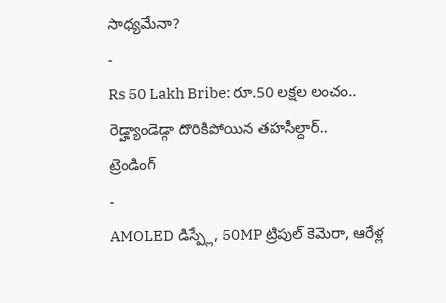సాధ్యమేనా?
-
Rs 50 Lakh Bribe: రూ.50 లక్షల లంచం.. రెడ్హ్యాండెడ్గా దొరికిపోయిన తహసీల్దార్..
ట్రెండింగ్
-
AMOLED డిస్ప్లే, 50MP ట్రిపుల్ కెమెరా, ఆరేళ్ల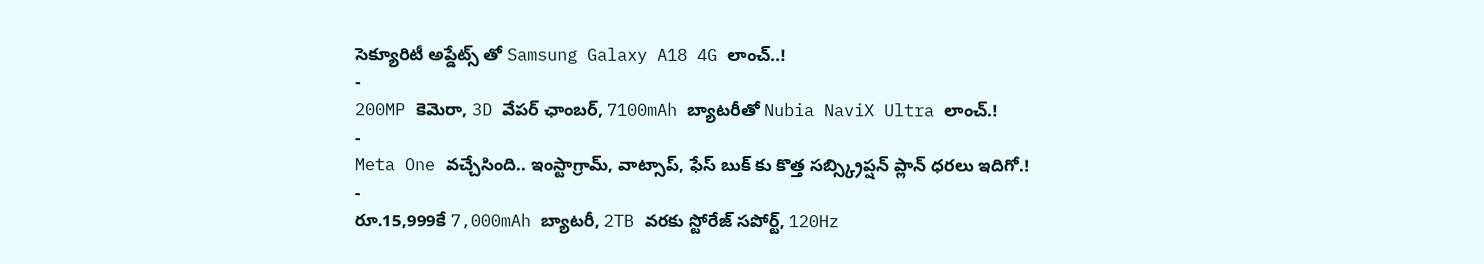సెక్యూరిటీ అప్డేట్స్ తో Samsung Galaxy A18 4G లాంచ్..!
-
200MP కెమెరా, 3D వేపర్ ఛాంబర్, 7100mAh బ్యాటరీతో Nubia NaviX Ultra లాంచ్.!
-
Meta One వచ్చేసింది.. ఇంస్టాగ్రామ్, వాట్సాప్, ఫేస్ బుక్ కు కొత్త సబ్స్క్రిప్షన్ ప్లాన్ ధరలు ఇదిగో.!
-
రూ.15,999కే 7,000mAh బ్యాటరీ, 2TB వరకు స్టోరేజ్ సపోర్ట్, 120Hz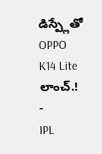డిస్ప్లేతో OPPO K14 Lite లాంచ్.!
-
IPL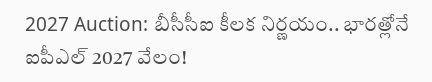2027 Auction: బీసీసీఐ కీలక నిర్ణయం.. భారత్లోనే ఐపీఎల్ 2027 వేలం!